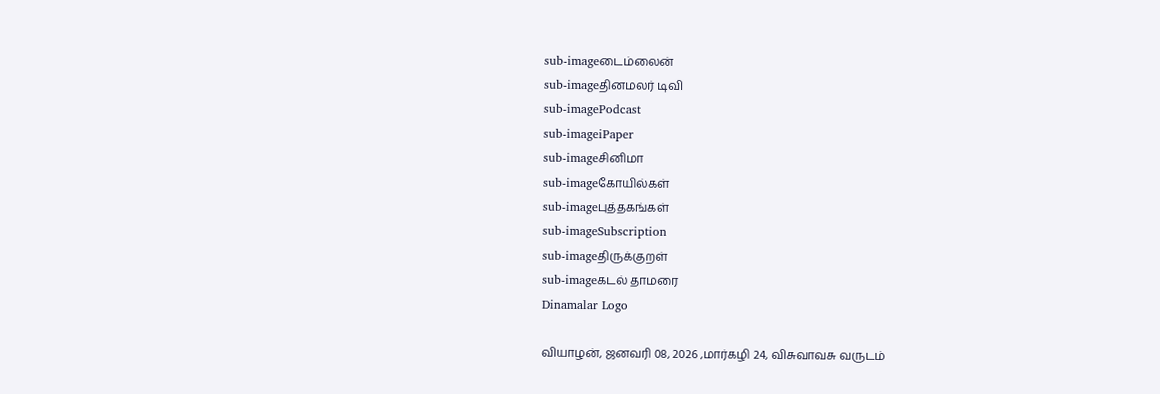sub-imageடைம்லைன்
sub-imageதினமலர் டிவி
sub-imagePodcast
sub-imageiPaper
sub-imageசினிமா
sub-imageகோயில்கள்
sub-imageபுத்தகங்கள்
sub-imageSubscription
sub-imageதிருக்குறள்
sub-imageகடல் தாமரை
Dinamalar Logo

வியாழன், ஜனவரி 08, 2026 ,மார்கழி 24, விசுவாவசு வருடம்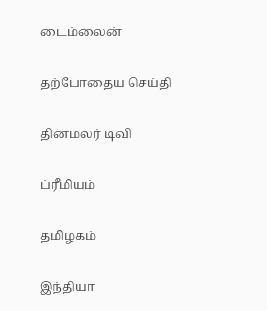டைம்லைன்


தற்போதைய செய்தி


தினமலர் டிவி


ப்ரீமியம்


தமிழகம்


இந்தியா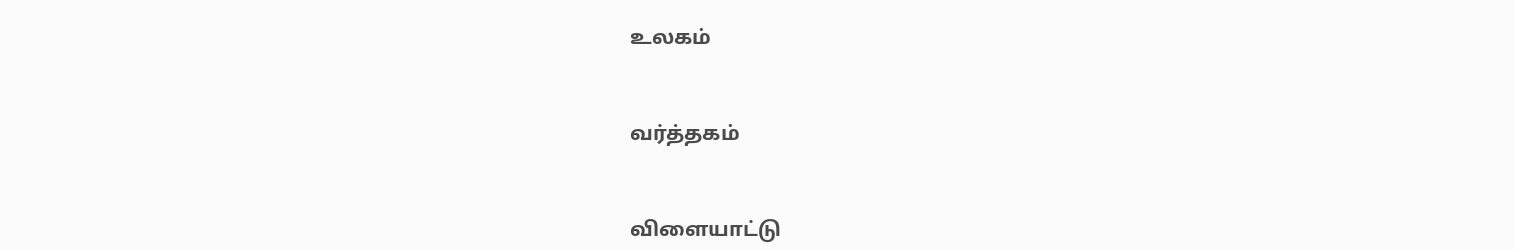உலகம்


வர்த்தகம்


விளையாட்டு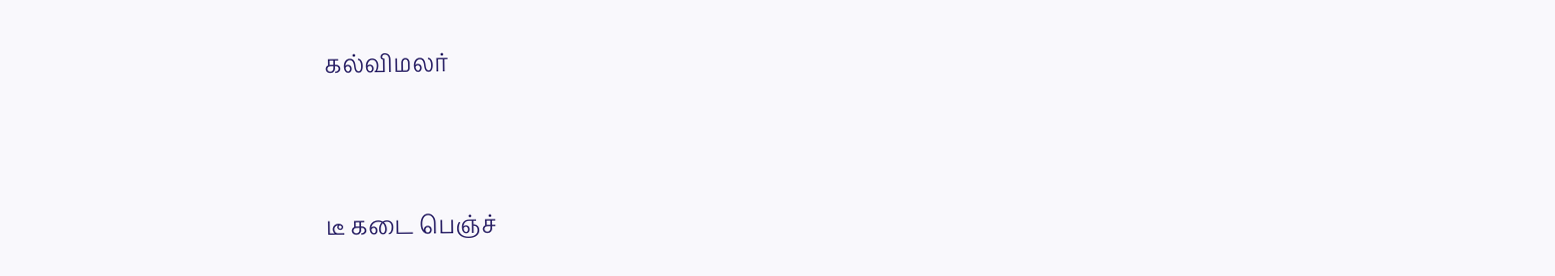கல்விமலர்


டீ கடை பெஞ்ச்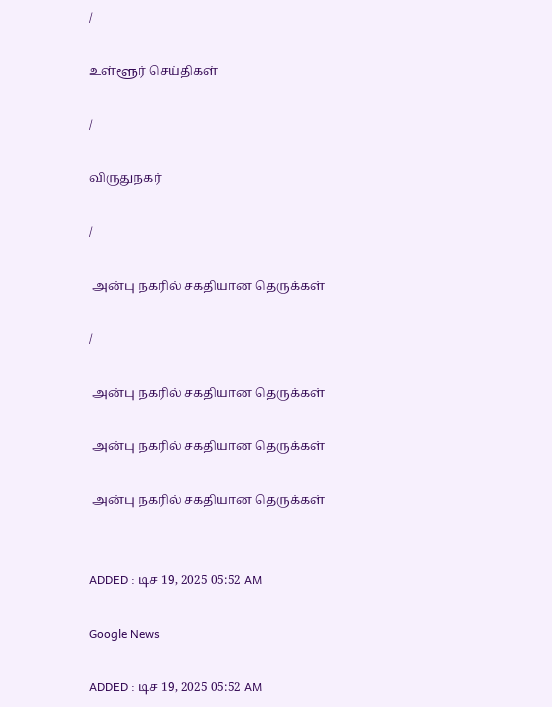/

உள்ளூர் செய்திகள்

/

விருதுநகர்

/

 அன்பு நகரில் சகதியான தெருக்கள்

/

 அன்பு நகரில் சகதியான தெருக்கள்

 அன்பு நகரில் சகதியான தெருக்கள்

 அன்பு நகரில் சகதியான தெருக்கள்


ADDED : டிச 19, 2025 05:52 AM

Google News

ADDED : டிச 19, 2025 05:52 AM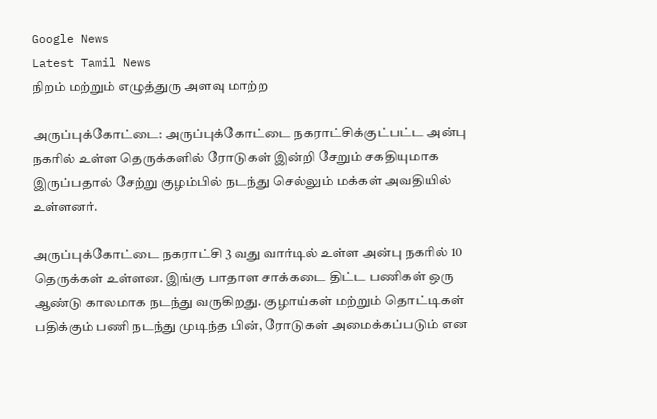Google News
Latest Tamil News
நிறம் மற்றும் எழுத்துரு அளவு மாற்ற

அருப்புக்கோட்டை: அருப்புக்கோட்டை நகராட்சிக்குட்பட்ட அன்பு நகரில் உள்ள தெருக்களில் ரோடுகள் இன்றி சேறும் சகதியுமாக இருப்பதால் சேற்று குழம்பில் நடந்து செல்லும் மக்கள் அவதியில் உள்ளனர்.

அருப்புக்கோட்டை நகராட்சி 3 வது வார்டில் உள்ள அன்பு நகரில் 10 தெருக்கள் உள்ளன. இங்கு பாதாள சாக்கடை திட்ட பணிகள் ஒரு ஆண்டு காலமாக நடந்து வருகிறது. குழாய்கள் மற்றும் தொட்டிகள் பதிக்கும் பணி நடந்து முடிந்த பின், ரோடுகள் அமைக்கப்படும் என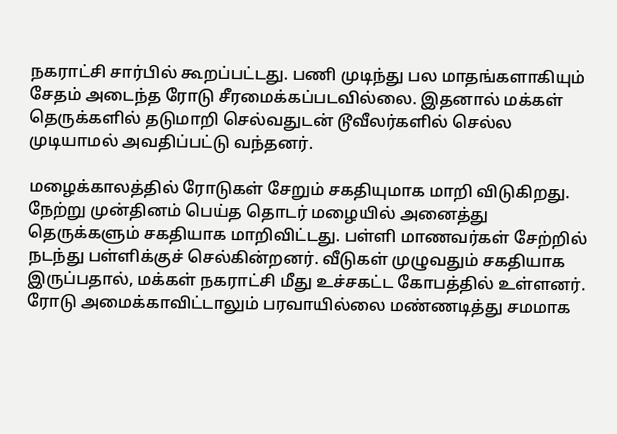நகராட்சி சார்பில் கூறப்பட்டது. பணி முடிந்து பல மாதங்களாகியும் சேதம் அடைந்த ரோடு சீரமைக்கப்படவில்லை. இதனால் மக்கள் தெருக்களில் தடுமாறி செல்வதுடன் டூவீலர்களில் செல்ல முடியாமல் அவதிப்பட்டு வந்தனர்.

மழைக்காலத்தில் ரோடுகள் சேறும் சகதியுமாக மாறி விடுகிறது. நேற்று முன்தினம் பெய்த தொடர் மழையில் அனைத்து தெருக்களும் சகதியாக மாறிவிட்டது. பள்ளி மாணவர்கள் சேற்றில் நடந்து பள்ளிக்குச் செல்கின்றனர். வீடுகள் முழுவதும் சகதியாக இருப்பதால், மக்கள் நகராட்சி மீது உச்சகட்ட கோபத்தில் உள்ளனர். ரோடு அமைக்காவிட்டாலும் பரவாயில்லை மண்ணடித்து சமமாக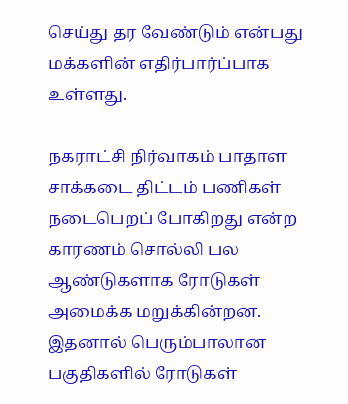செய்து தர வேண்டும் என்பது மக்களின் எதிர்பார்ப்பாக உள்ளது.

நகராட்சி நிர்வாகம் பாதாள சாக்கடை திட்டம் பணிகள் நடைபெறப் போகிறது என்ற காரணம் சொல்லி பல ஆண்டுகளாக ரோடுகள் அமைக்க மறுக்கின்றன. இதனால் பெரும்பாலான பகுதிகளில் ரோடுகள்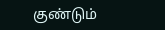குண்டும்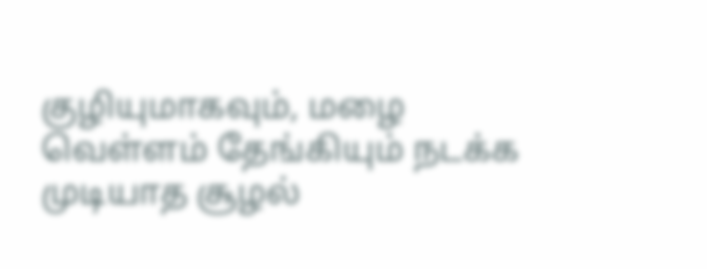குழியுமாகவும், மழை வெள்ளம் தேங்கியும் நடக்க முடியாத சூழல்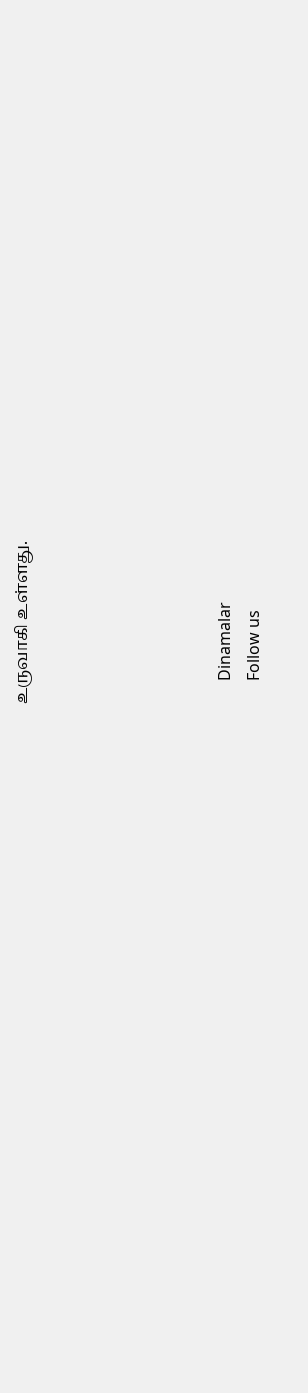உருவாகி உள்ளது.






      Dinamalar
      Follow us